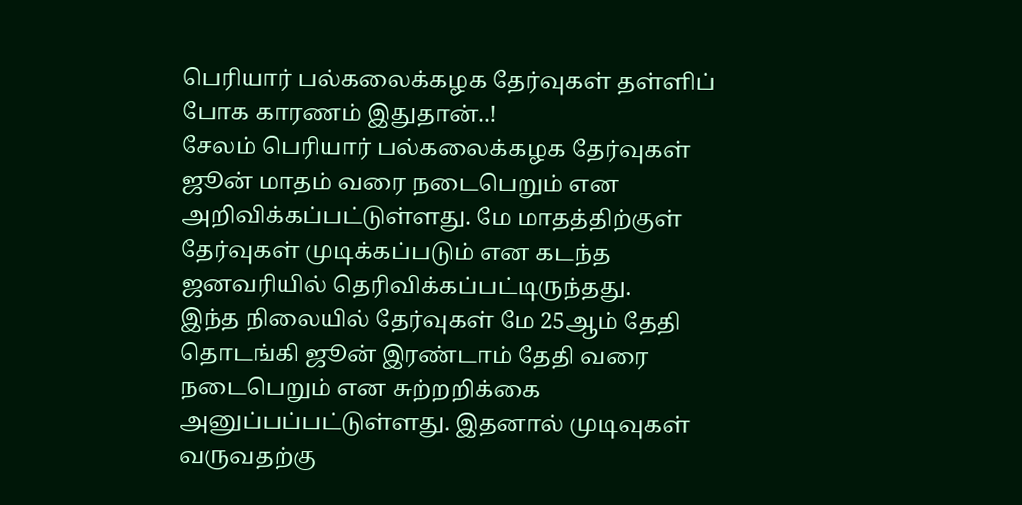பெரியார் பல்கலைக்கழக தேர்வுகள் தள்ளிப் போக காரணம் இதுதான்..!
சேலம் பெரியார் பல்கலைக்கழக தேர்வுகள் ஜூன் மாதம் வரை நடைபெறும் என அறிவிக்கப்பட்டுள்ளது. மே மாதத்திற்குள் தேர்வுகள் முடிக்கப்படும் என கடந்த ஜனவரியில் தெரிவிக்கப்பட்டிருந்தது.
இந்த நிலையில் தேர்வுகள் மே 25ஆம் தேதி தொடங்கி ஜூன் இரண்டாம் தேதி வரை நடைபெறும் என சுற்றறிக்கை அனுப்பப்பட்டுள்ளது. இதனால் முடிவுகள் வருவதற்கு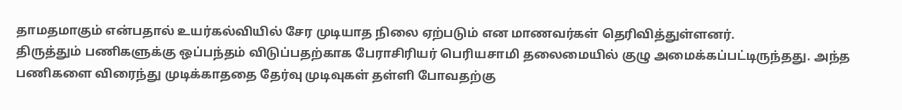தாமதமாகும் என்பதால் உயர்கல்வியில் சேர முடியாத நிலை ஏற்படும் என மாணவர்கள் தெரிவித்துள்ளனர்.
திருத்தும் பணிகளுக்கு ஒப்பந்தம் விடுப்பதற்காக பேராசிரியர் பெரியசாமி தலைமையில் குழு அமைக்கப்பட்டிருந்தது. அந்த பணிகளை விரைந்து முடிக்காததை தேர்வு முடிவுகள் தள்ளி போவதற்கு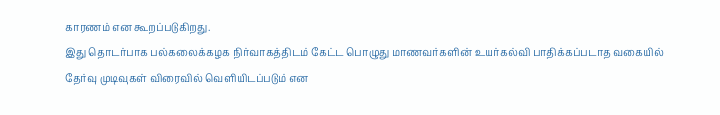காரணம் என கூறப்படுகிறது.
இது தொடர்பாக பல்கலைக்கழக நிர்வாகத்திடம் கேட்ட பொழுது மாணவர்களின் உயர்கல்வி பாதிக்கப்படாத வகையில் தேர்வு முடிவுகள் விரைவில் வெளியிடப்படும் என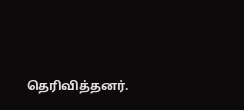தெரிவித்தனர்.